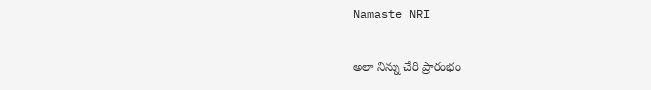Namaste NRI

అలా నిన్ను చేరి ప్రారంభం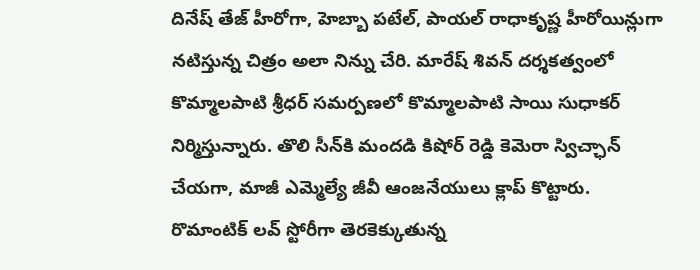దినేష్‌ తేజ్‌ హీరోగా, హెబ్బా పటేల్‌, పాయల్‌ రాధాకృష్ణ హీరోయిన్లుగా నటిస్తున్న చిత్రం అలా నిన్ను చేరి. మారేష్‌ శివన్‌ దర్శకత్వంలో కొమ్మాలపాటి శ్రీధర్‌ సమర్పణలో కొమ్మాలపాటి సాయి సుధాకర్‌ నిర్మిస్తున్నారు. తొలి సీన్‌కి మందడి కిషోర్‌ రెడ్డి కెమెరా స్విచ్ఛాన్‌ చేయగా, మాజీ ఎమ్మెల్యే జీవీ ఆంజనేయులు క్లాప్‌ కొట్టారు. రొమాంటిక్‌ లవ్‌ స్టోరీగా తెరకెక్కుతున్న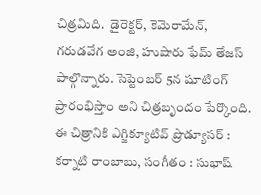చిత్రమిది.  డైరెక్టర్‌, కెమెరామేన్‌, గరుడవేగ అంజి, హుషారు ఫేమ్‌ తేజస్‌ పాల్గొన్నారు. సెప్టెంబర్‌ 5న షూటింగ్‌ ప్రారంభిస్తాం అని చిత్రబృందం పేర్కొంది. ఈ చిత్రానికి ఎగ్జిక్యూటివ్‌ ప్రొడ్యూసర్‌ : కర్నాటి రాంబాబు, సంగీతం : సుభాష్‌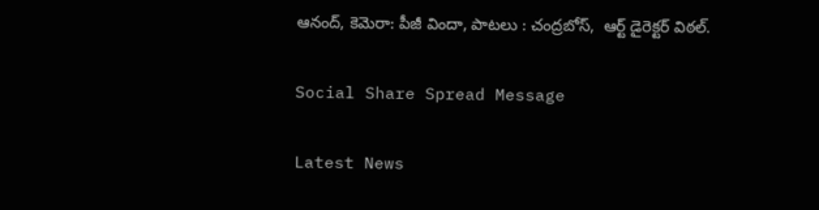ఆనంద్‌, కెమెరా: పీజీ విందా, పాటలు : చంద్రబోస్‌,  ఆర్ట్‌ డైరెక్టర్‌ విఠల్‌.

Social Share Spread Message

Latest News